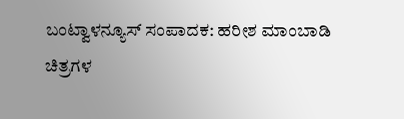ಬಂಟ್ವಾಳನ್ಯೂಸ್ ಸಂಪಾದಕ: ಹರೀಶ ಮಾಂಬಾಡಿ
ಚಿತ್ರಗಳ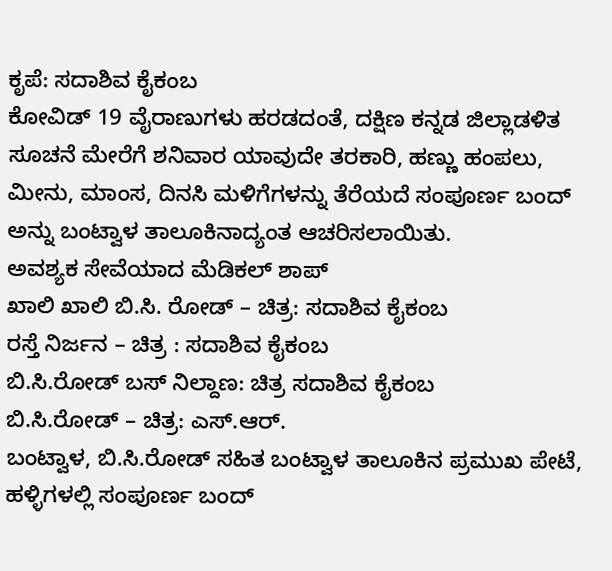ಕೃಪೆ: ಸದಾಶಿವ ಕೈಕಂಬ
ಕೋವಿಡ್ 19 ವೈರಾಣುಗಳು ಹರಡದಂತೆ, ದಕ್ಷಿಣ ಕನ್ನಡ ಜಿಲ್ಲಾಡಳಿತ ಸೂಚನೆ ಮೇರೆಗೆ ಶನಿವಾರ ಯಾವುದೇ ತರಕಾರಿ, ಹಣ್ಣು ಹಂಪಲು, ಮೀನು, ಮಾಂಸ, ದಿನಸಿ ಮಳಿಗೆಗಳನ್ನು ತೆರೆಯದೆ ಸಂಪೂರ್ಣ ಬಂದ್ ಅನ್ನು ಬಂಟ್ವಾಳ ತಾಲೂಕಿನಾದ್ಯಂತ ಆಚರಿಸಲಾಯಿತು.
ಅವಶ್ಯಕ ಸೇವೆಯಾದ ಮೆಡಿಕಲ್ ಶಾಪ್
ಖಾಲಿ ಖಾಲಿ ಬಿ.ಸಿ. ರೋಡ್ – ಚಿತ್ರ: ಸದಾಶಿವ ಕೈಕಂಬ
ರಸ್ತೆ ನಿರ್ಜನ – ಚಿತ್ರ : ಸದಾಶಿವ ಕೈಕಂಬ
ಬಿ.ಸಿ.ರೋಡ್ ಬಸ್ ನಿಲ್ದಾಣ: ಚಿತ್ರ ಸದಾಶಿವ ಕೈಕಂಬ
ಬಿ.ಸಿ.ರೋಡ್ – ಚಿತ್ರ: ಎಸ್.ಆರ್.
ಬಂಟ್ವಾಳ, ಬಿ.ಸಿ.ರೋಡ್ ಸಹಿತ ಬಂಟ್ವಾಳ ತಾಲೂಕಿನ ಪ್ರಮುಖ ಪೇಟೆ, ಹಳ್ಳಿಗಳಲ್ಲಿ ಸಂಪೂರ್ಣ ಬಂದ್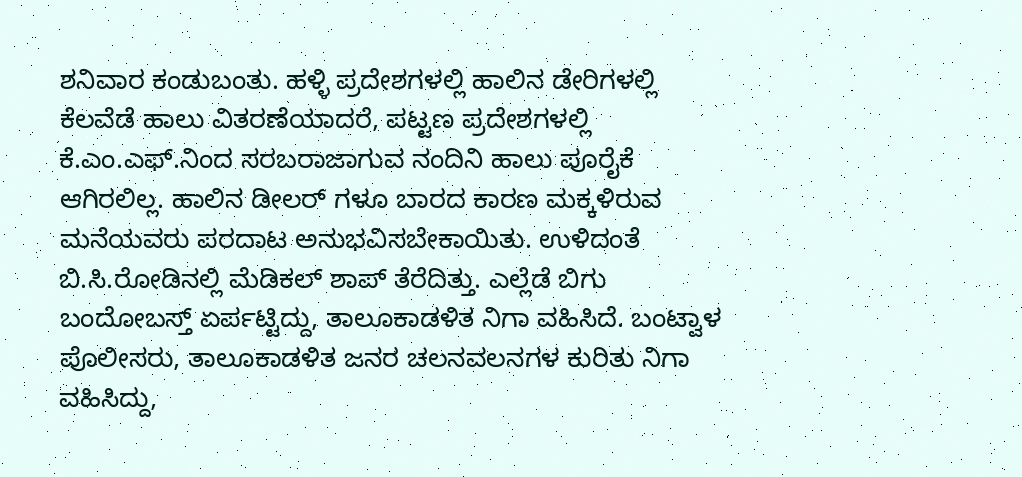ಶನಿವಾರ ಕಂಡುಬಂತು. ಹಳ್ಳಿ ಪ್ರದೇಶಗಳಲ್ಲಿ ಹಾಲಿನ ಡೇರಿಗಳಲ್ಲಿ ಕೆಲವೆಡೆ ಹಾಲು ವಿತರಣೆಯಾದರೆ, ಪಟ್ಟಣ ಪ್ರದೇಶಗಳಲ್ಲಿ ಕೆ.ಎಂ.ಎಫ್.ನಿಂದ ಸರಬರಾಜಾಗುವ ನಂದಿನಿ ಹಾಲು ಪೂರೈಕೆ ಆಗಿರಲಿಲ್ಲ. ಹಾಲಿನ ಡೀಲರ್ ಗಳೂ ಬಾರದ ಕಾರಣ ಮಕ್ಕಳಿರುವ ಮನೆಯವರು ಪರದಾಟ ಅನುಭವಿಸಬೇಕಾಯಿತು. ಉಳಿದಂತೆ ಬಿ.ಸಿ.ರೋಡಿನಲ್ಲಿ ಮೆಡಿಕಲ್ ಶಾಪ್ ತೆರೆದಿತ್ತು. ಎಲ್ಲೆಡೆ ಬಿಗು ಬಂದೋಬಸ್ತ್ ಏರ್ಪಟ್ಟಿದ್ದು, ತಾಲೂಕಾಡಳಿತ ನಿಗಾ ವಹಿಸಿದೆ. ಬಂಟ್ವಾಳ ಪೊಲೀಸರು, ತಾಲೂಕಾಡಳಿತ ಜನರ ಚಲನವಲನಗಳ ಕುರಿತು ನಿಗಾ ವಹಿಸಿದ್ದು,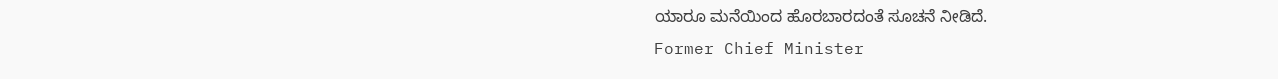ಯಾರೂ ಮನೆಯಿಂದ ಹೊರಬಾರದಂತೆ ಸೂಚನೆ ನೀಡಿದೆ.
Former Chief Minister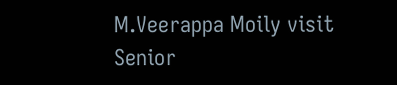M.Veerappa Moily visit Senior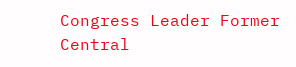Congress Leader Former Central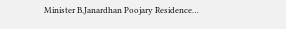Minister B.Janardhan Poojary Residence…